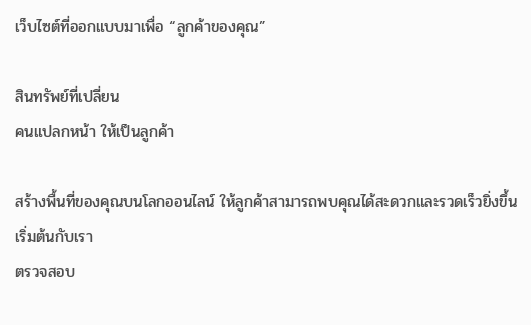เว็บไซต์ที่ออกแบบมาเพื่อ “ลูกค้าของคุณ”

สินทรัพย์ที่เปลี่ยน
คนแปลกหน้า ให้เป็นลูกค้า

สร้างพื้นที่ของคุณบนโลกออนไลน์ ให้ลูกค้าสามารถพบคุณได้สะดวกและรวดเร็วยิ่งขึ้น
เริ่มต้นกับเรา
ตรวจสอบ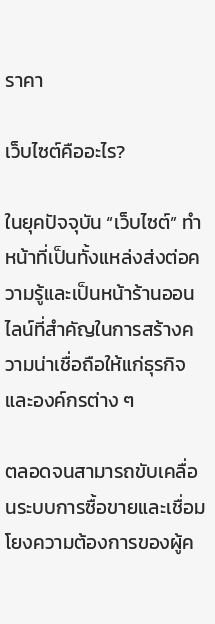ราคา

เว็บไซต์คืออะไร?

ในยุคปัจจุบัน “เว็บไซต์” ทำหน้าที่เป็นทั้งแหล่งส่งต่อความรู้และเป็นหน้าร้านออนไลน์ที่สำคัญในการสร้างความน่าเชื่อถือให้แก่ธุรกิจและองค์กรต่าง ๆ

ตลอดจนสามารถขับเคลื่อนระบบการซื้อขายและเชื่อมโยงความต้องการของผู้ค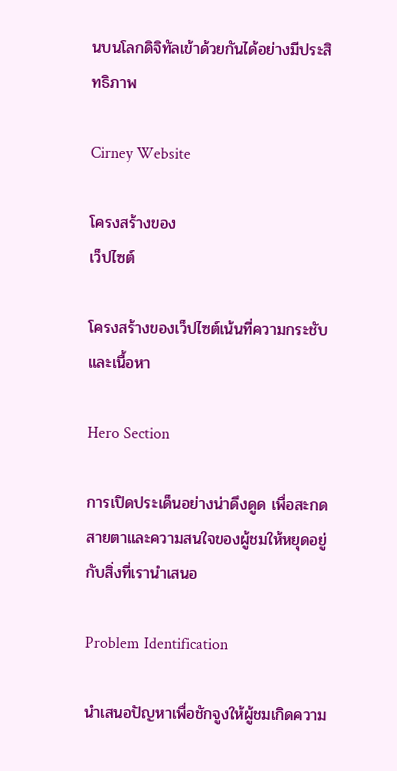นบนโลกดิจิทัลเข้าด้วยกันได้อย่างมีประสิทธิภาพ

Cirney Website

โครงสร้างของ
เว็ปไซต์

โครงสร้างของเว็ปไซต์เน้นที่ความกระชับและเนื้อหา

Hero Section

การเปิดประเด็นอย่างน่าดึงดูด เพื่อสะกดสายตาและความสนใจของผู้ชมให้หยุดอยู่กับสิ่งที่เรานำเสนอ

Problem Identification

นำเสนอปัญหาเพื่อชักจูงให้ผู้ชมเกิดความ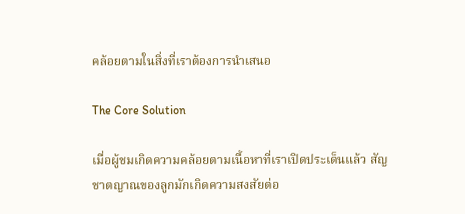คล้อยตามในสิ่งที่เราต้องการนำเสนอ

The Core Solution

เมื่อผู้ชมเกิดความคล้อยตามเนื้อหาที่เราเปิดประเด็นแล้ว สัญชาตญาณของลูกมักเกิดความสงสัยต่อ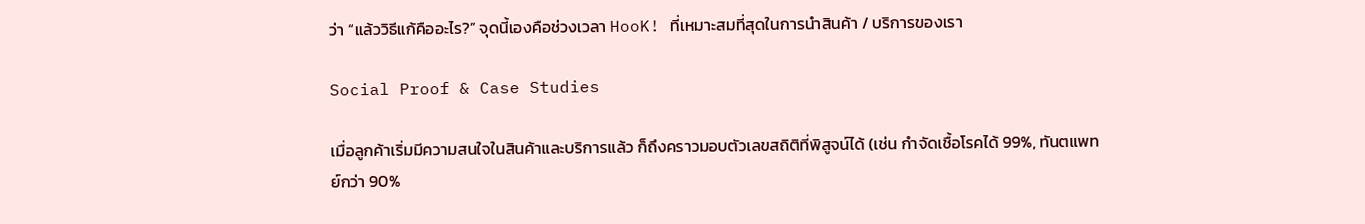ว่า “แล้ววิธีแก้คืออะไร?” จุดนี้เองคือช่วงเวลา HooK! ที่เหมาะสมที่สุดในการนำสินค้า / บริการของเรา

Social Proof & Case Studies

เมื่อลูกค้าเริ่มมีความสนใจในสินค้าและบริการแล้ว ก็ถึงคราวมอบตัวเลขสถิติที่พิสูจน์ได้ (เช่น กำจัดเชื้อโรคได้ 99%, ทันตแพทย์กว่า 90%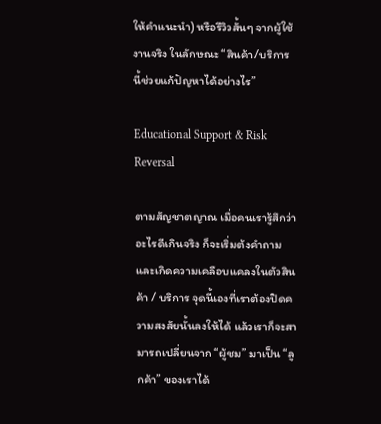ให้คำแนะนำ) หรือรีวิวสั้นๆ จากผู้ใช้งานจริง ในลักษณะ “สินค้า/บริการนี้ช่วยแก้ปัญหาได้อย่างไร”

Educational Support & Risk Reversal

ตามสัญชาตญาณ เมื่อคนเรารู้สึกว่าอะไรดีเกินจริง ก็จะเริ่มต้งคำถามและเกิดความเคลือบแคลงในตัวสินค้า / บริการ จุดนี้เองที่เราต้องปิดความสงสัยนั้นลงให้ได้ แล้วเราก็จะสามารถเปลี่ยนจาก “ผู้ชม” มาเป็น “ลูกค้า” ของเราได้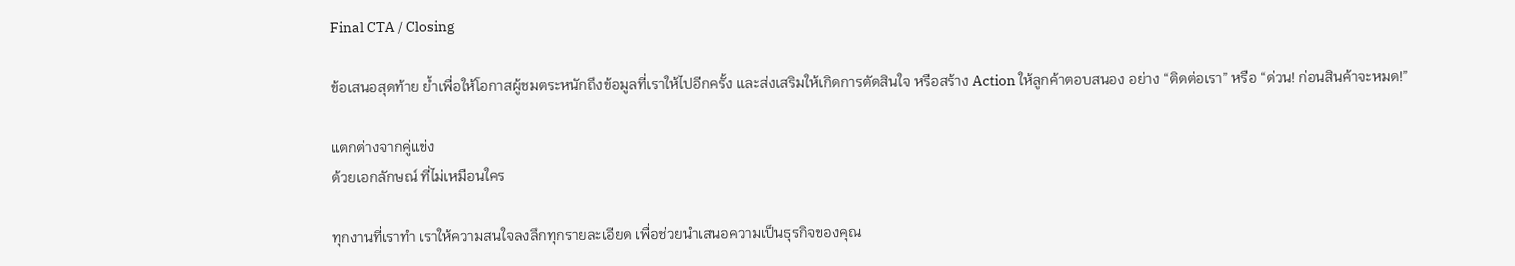Final CTA / Closing

ข้อเสนอสุดท้าย ย้ำเพื่อให้โอกาสผู้ชมตระหนักถึงข้อมูลที่เราให้ไปอีกครั้ง และส่งเสริมให้เกิดการตัดสินใจ หรือสร้าง Action ให้ลูกค้าตอบสนอง อย่าง “ติดต่อเรา” หรือ “ด่วน! ก่อนสินค้าจะหมด!”

แตกต่างจากคู่แข่ง
ด้วยเอกลักษณ์ ที่ไม่เหมือนใคร

ทุกงานที่เราทำ เราให้ความสนใจลงลึกทุกรายละเอียด เพื่อช่วยนำเสนอความเป็นธุรกิจของคุณ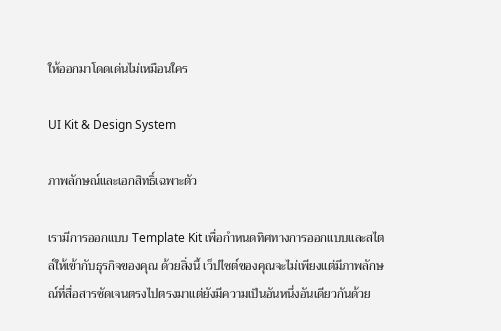ให้ออกมาโดดเด่นไม่เหมือนใคร

UI Kit & Design System

ภาพลักษณ์และเอกสิทธิ์เฉพาะตัว

เรามีการออกแบบ Template Kit เพื่อกำหนดทิศทางการออกแบบและสไตล์ให้เข้ากับธุรกิจของคุณ ด้วยสิ่งนี้ เว็ปไซต์ของคุณจะไม่เพียงแต่มีภาพลักษณ์ที่สื่อสารชัดเจนตรงไปตรงมาแต่ยังมีความเป็นอันหนึ่งอันเดียวกันด้วย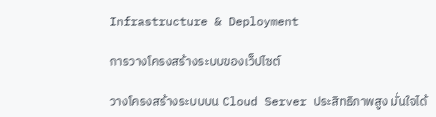Infrastructure & Deployment

การวางโครงสร้างระบบของเว็ปไซต์

วางโครงสร้างระบบบน Cloud Server ประสิทธิภาพสูง มั่นใจได้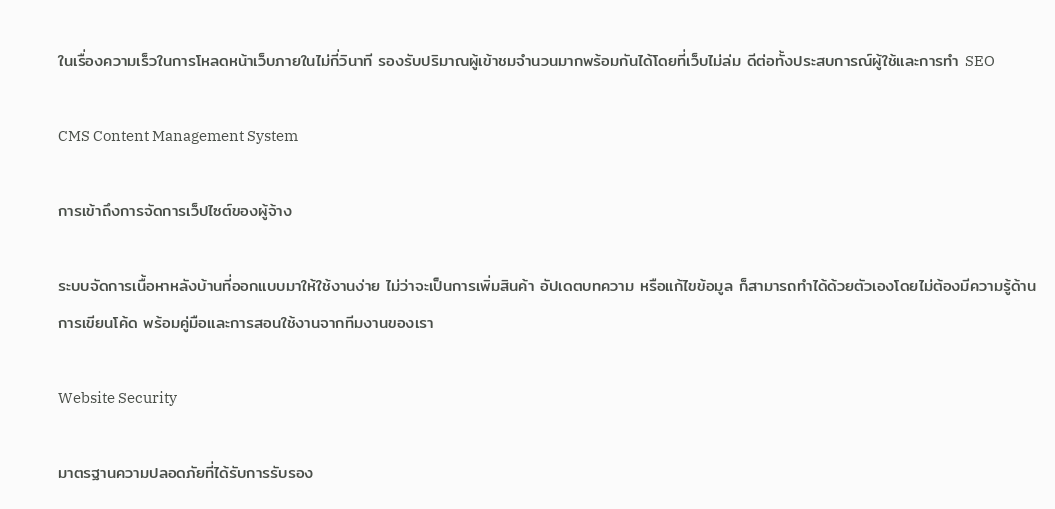ในเรื่องความเร็วในการโหลดหน้าเว็บภายในไม่กี่วินาที รองรับปริมาณผู้เข้าชมจำนวนมากพร้อมกันได้โดยที่เว็บไม่ล่ม ดีต่อทั้งประสบการณ์ผู้ใช้และการทำ SEO

CMS Content Management System

การเข้าถึงการจัดการเว็ปไซต์ของผู้จ้าง

ระบบจัดการเนื้อหาหลังบ้านที่ออกแบบมาให้ใช้งานง่าย ไม่ว่าจะเป็นการเพิ่มสินค้า อัปเดตบทความ หรือแก้ไขข้อมูล ก็สามารถทำได้ด้วยตัวเองโดยไม่ต้องมีความรู้ด้านการเขียนโค้ด พร้อมคู่มือและการสอนใช้งานจากทีมงานของเรา

Website Security

มาตรฐานความปลอดภัยที่ได้รับการรับรอง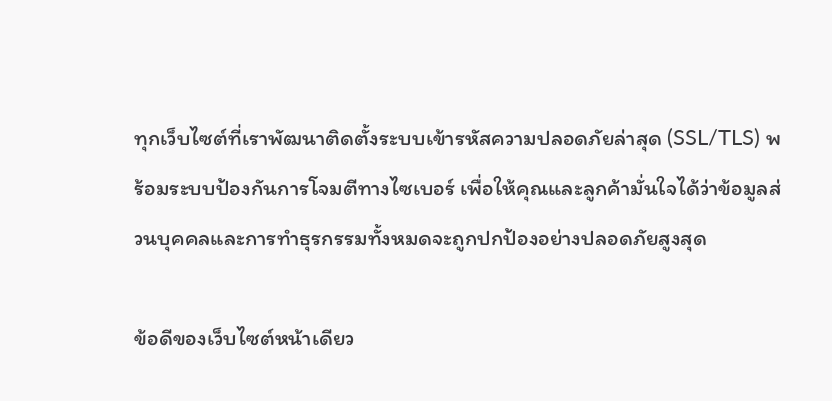ทุกเว็บไซต์ที่เราพัฒนาติดตั้งระบบเข้ารหัสความปลอดภัยล่าสุด (SSL/TLS) พร้อมระบบป้องกันการโจมตีทางไซเบอร์ เพื่อให้คุณและลูกค้ามั่นใจได้ว่าข้อมูลส่วนบุคคลและการทำธุรกรรมทั้งหมดจะถูกปกป้องอย่างปลอดภัยสูงสุด

ข้อดีของเว็บไซต์หน้าเดียว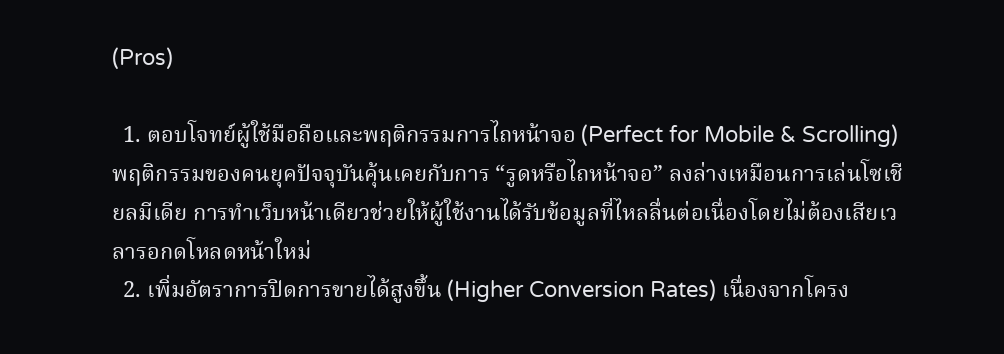(Pros)

  1. ตอบโจทย์ผู้ใช้มือถือและพฤติกรรมการไถหน้าจอ (Perfect for Mobile & Scrolling) พฤติกรรมของคนยุคปัจจุบันคุ้นเคยกับการ “รูดหรือไถหน้าจอ” ลงล่างเหมือนการเล่นโซเชียลมีเดีย การทำเว็บหน้าเดียวช่วยให้ผู้ใช้งานได้รับข้อมูลที่ไหลลื่นต่อเนื่องโดยไม่ต้องเสียเวลารอกดโหลดหน้าใหม่
  2. เพิ่มอัตราการปิดการขายได้สูงขึ้น (Higher Conversion Rates) เนื่องจากโครง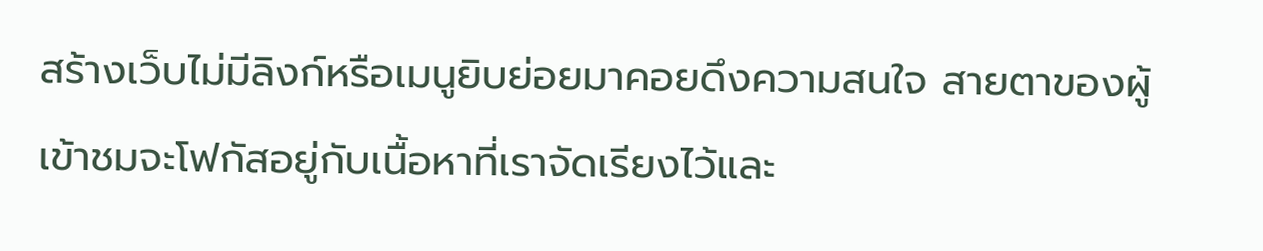สร้างเว็บไม่มีลิงก์หรือเมนูยิบย่อยมาคอยดึงความสนใจ สายตาของผู้เข้าชมจะโฟกัสอยู่กับเนื้อหาที่เราจัดเรียงไว้และ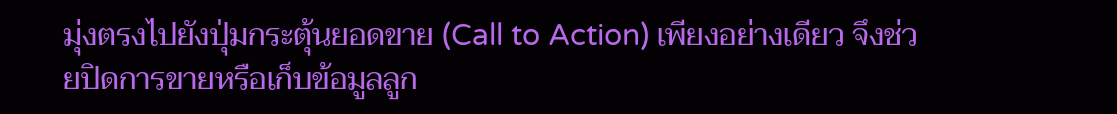มุ่งตรงไปยังปุ่มกระตุ้นยอดขาย (Call to Action) เพียงอย่างเดียว จึงช่วยปิดการขายหรือเก็บข้อมูลลูก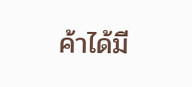ค้าได้มี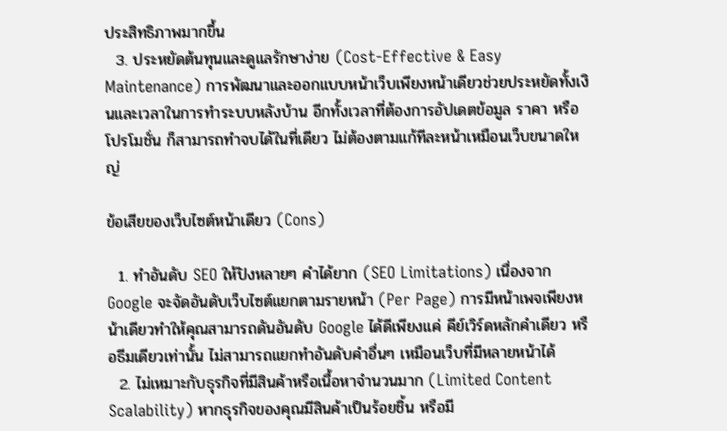ประสิทธิภาพมากขึ้น
  3. ประหยัดต้นทุนและดูแลรักษาง่าย (Cost-Effective & Easy Maintenance) การพัฒนาและออกแบบหน้าเว็บเพียงหน้าเดียวช่วยประหยัดทั้งเงินและเวลาในการทำระบบหลังบ้าน อีกทั้งเวลาที่ต้องการอัปเดตข้อมูล ราคา หรือโปรโมชั่น ก็สามารถทำจบได้ในที่เดียว ไม่ต้องตามแก้ทีละหน้าเหมือนเว็บขนาดใหญ่

ข้อเสียของเว็บไซต์หน้าเดียว (Cons)

  1. ทำอันดับ SEO ให้ปังหลายๆ คำได้ยาก (SEO Limitations) เนื่องจาก Google จะจัดอันดับเว็บไซต์แยกตามรายหน้า (Per Page) การมีหน้าเพจเพียงหน้าเดียวทำให้คุณสามารถดันอันดับ Google ได้ดีเพียงแค่ คีย์เวิร์ดหลักคำเดียว หรือธีมเดียวเท่านั้น ไม่สามารถแยกทำอันดับคำอื่นๆ เหมือนเว็บที่มีหลายหน้าได้
  2. ไม่เหมาะกับธุรกิจที่มีสินค้าหรือเนื้อหาจำนวนมาก (Limited Content Scalability) หากธุรกิจของคุณมีสินค้าเป็นร้อยชิ้น หรือมี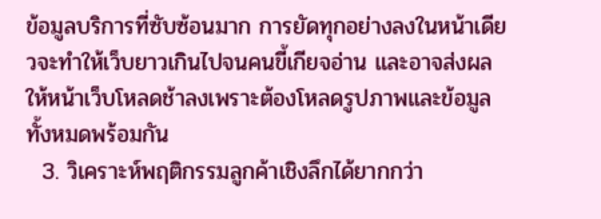ข้อมูลบริการที่ซับซ้อนมาก การยัดทุกอย่างลงในหน้าเดียวจะทำให้เว็บยาวเกินไปจนคนขี้เกียจอ่าน และอาจส่งผลให้หน้าเว็บโหลดช้าลงเพราะต้องโหลดรูปภาพและข้อมูลทั้งหมดพร้อมกัน
  3. วิเคราะห์พฤติกรรมลูกค้าเชิงลึกได้ยากกว่า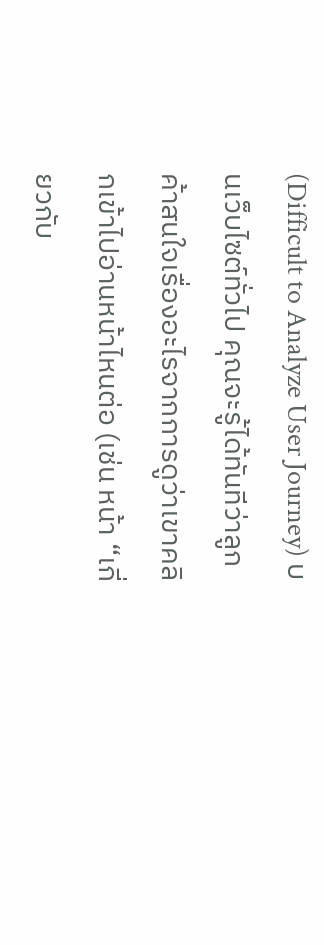(Difficult to Analyze User Journey) บนเว็บไซต์ทั่วไป คุณจะรู้ได้ทันทีว่าลูกค้าสนใจเรื่องอะไรจากการดูว่าเขาคลิกเข้าไปอ่านหน้าไหนต่อ (เช่น หน้า “เกี่ยวกับ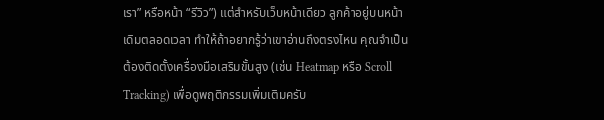เรา” หรือหน้า “รีวิว”) แต่สำหรับเว็บหน้าเดียว ลูกค้าอยู่บนหน้าเดิมตลอดเวลา ทำให้ถ้าอยากรู้ว่าเขาอ่านถึงตรงไหน คุณจำเป็นต้องติดตั้งเครื่องมือเสริมขั้นสูง (เช่น Heatmap หรือ Scroll Tracking) เพื่อดูพฤติกรรมเพิ่มเติมครับ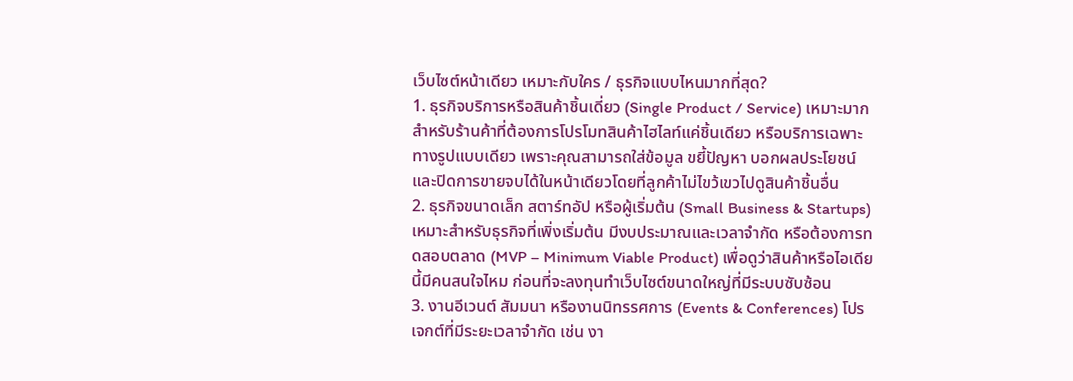เว็บไซต์หน้าเดียว เหมาะกับใคร / ธุรกิจแบบไหนมากที่สุด?
1. ธุรกิจบริการหรือสินค้าชิ้นเดี่ยว (Single Product / Service) เหมาะมากสำหรับร้านค้าที่ต้องการโปรโมทสินค้าไฮไลท์แค่ชิ้นเดียว หรือบริการเฉพาะทางรูปแบบเดียว เพราะคุณสามารถใส่ข้อมูล ขยี้ปัญหา บอกผลประโยชน์ และปิดการขายจบได้ในหน้าเดียวโดยที่ลูกค้าไม่ไขว้เขวไปดูสินค้าชิ้นอื่น
2. ธุรกิจขนาดเล็ก สตาร์ทอัป หรือผู้เริ่มต้น (Small Business & Startups) เหมาะสำหรับธุรกิจที่เพิ่งเริ่มต้น มีงบประมาณและเวลาจำกัด หรือต้องการทดสอบตลาด (MVP – Minimum Viable Product) เพื่อดูว่าสินค้าหรือไอเดียนี้มีคนสนใจไหม ก่อนที่จะลงทุนทำเว็บไซต์ขนาดใหญ่ที่มีระบบซับซ้อน
3. งานอีเวนต์ สัมมนา หรืองานนิทรรศการ (Events & Conferences) โปรเจกต์ที่มีระยะเวลาจำกัด เช่น งา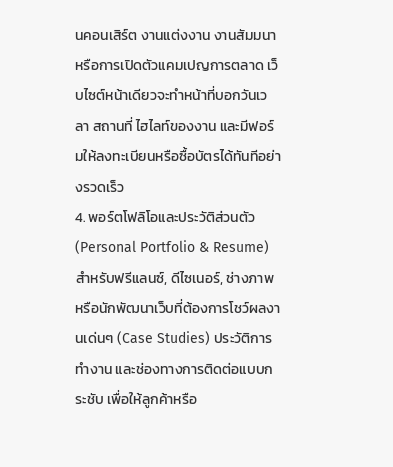นคอนเสิร์ต งานแต่งงาน งานสัมมนา หรือการเปิดตัวแคมเปญการตลาด เว็บไซต์หน้าเดียวจะทำหน้าที่บอกวันเวลา สถานที่ ไฮไลท์ของงาน และมีฟอร์มให้ลงทะเบียนหรือซื้อบัตรได้ทันทีอย่างรวดเร็ว
4. พอร์ตโฟลิโอและประวัติส่วนตัว (Personal Portfolio & Resume) สำหรับฟรีแลนซ์, ดีไซเนอร์, ช่างภาพ หรือนักพัฒนาเว็บที่ต้องการโชว์ผลงานเด่นๆ (Case Studies) ประวัติการทำงาน และช่องทางการติดต่อแบบกระชับ เพื่อให้ลูกค้าหรือ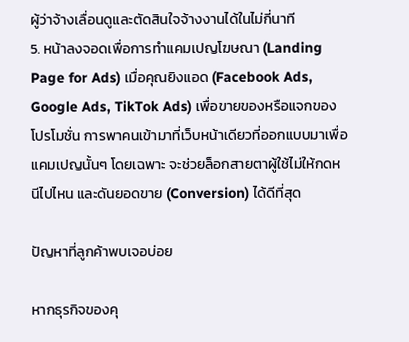ผู้ว่าจ้างเลื่อนดูและตัดสินใจจ้างงานได้ในไม่กี่นาที
5. หน้าลงจอดเพื่อการทำแคมเปญโฆษณา (Landing Page for Ads) เมื่อคุณยิงแอด (Facebook Ads, Google Ads, TikTok Ads) เพื่อขายของหรือแจกของโปรโมชั่น การพาคนเข้ามาที่เว็บหน้าเดียวที่ออกแบบมาเพื่อแคมเปญนั้นๆ โดยเฉพาะ จะช่วยล็อกสายตาผู้ใช้ไม่ให้กดหนีไปไหน และดันยอดขาย (Conversion) ได้ดีที่สุด

ปัญหาที่ลูกค้าพบเจอบ่อย

หากธุรกิจของคุ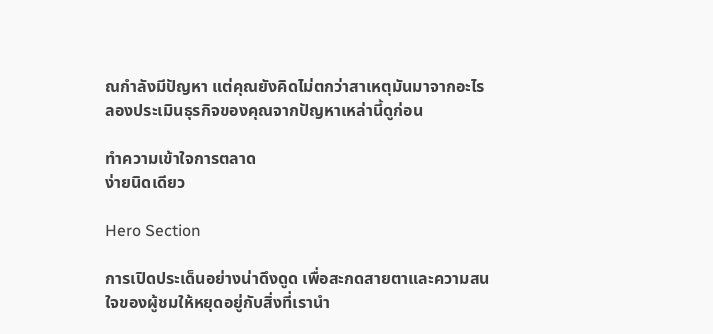ณกำลังมีปัญหา แต่คุณยังคิดไม่ตกว่าสาเหตุมันมาจากอะไร ลองประเมินธุรกิจของคุณจากปัญหาเหล่านี้ดูก่อน

ทำความเข้าใจการตลาด
ง่ายนิดเดียว

Hero Section

การเปิดประเด็นอย่างน่าดึงดูด เพื่อสะกดสายตาและความสนใจของผู้ชมให้หยุดอยู่กับสิ่งที่เรานำ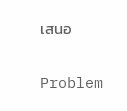เสนอ

Problem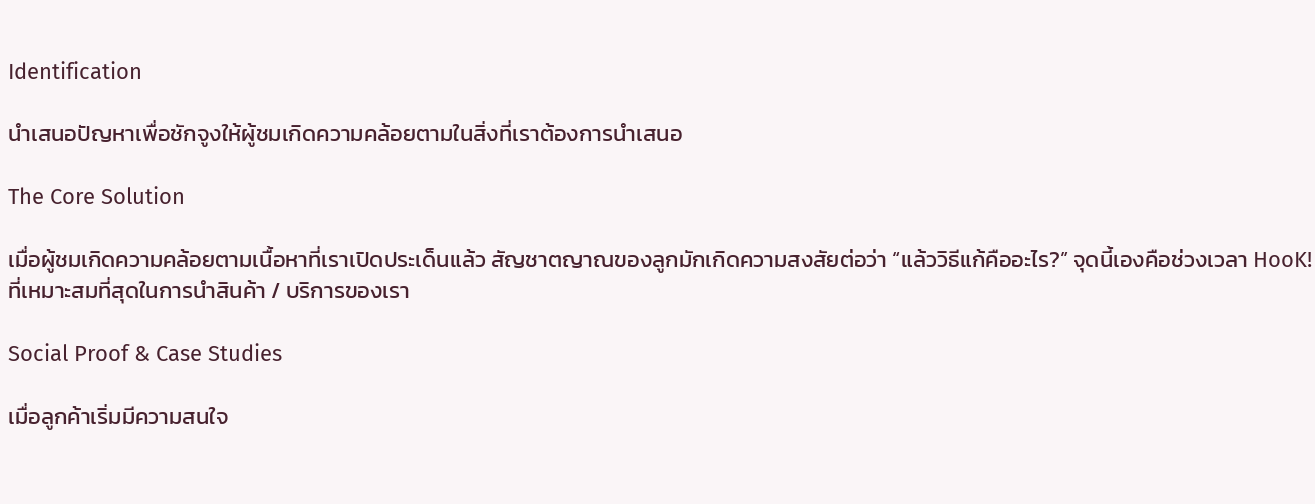Identification

นำเสนอปัญหาเพื่อชักจูงให้ผู้ชมเกิดความคล้อยตามในสิ่งที่เราต้องการนำเสนอ

The Core Solution

เมื่อผู้ชมเกิดความคล้อยตามเนื้อหาที่เราเปิดประเด็นแล้ว สัญชาตญาณของลูกมักเกิดความสงสัยต่อว่า “แล้ววิธีแก้คืออะไร?” จุดนี้เองคือช่วงเวลา HooK! ที่เหมาะสมที่สุดในการนำสินค้า / บริการของเรา

Social Proof & Case Studies

เมื่อลูกค้าเริ่มมีความสนใจ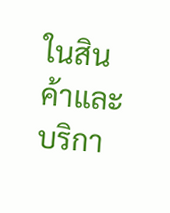ในสินค้าและบริกา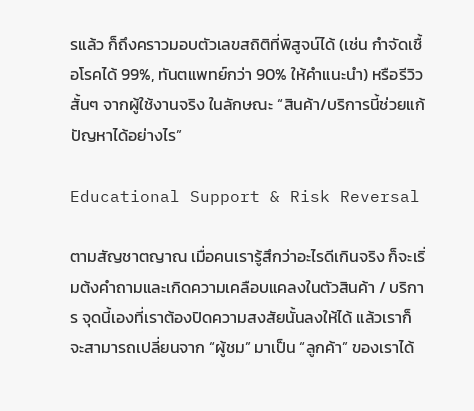รแล้ว ก็ถึงคราวมอบตัวเลขสถิติที่พิสูจน์ได้ (เช่น กำจัดเชื้อโรคได้ 99%, ทันตแพทย์กว่า 90% ให้คำแนะนำ) หรือรีวิวสั้นๆ จากผู้ใช้งานจริง ในลักษณะ “สินค้า/บริการนี้ช่วยแก้ปัญหาได้อย่างไร”

Educational Support & Risk Reversal

ตามสัญชาตญาณ เมื่อคนเรารู้สึกว่าอะไรดีเกินจริง ก็จะเริ่มต้งคำถามและเกิดความเคลือบแคลงในตัวสินค้า / บริการ จุดนี้เองที่เราต้องปิดความสงสัยนั้นลงให้ได้ แล้วเราก็จะสามารถเปลี่ยนจาก “ผู้ชม” มาเป็น “ลูกค้า” ของเราได้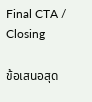Final CTA / Closing

ข้อเสนอสุด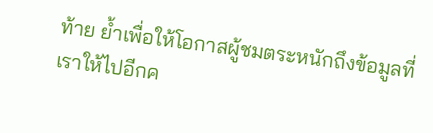ท้าย ย้ำเพื่อให้โอกาสผู้ชมตระหนักถึงข้อมูลที่เราให้ไปอีกค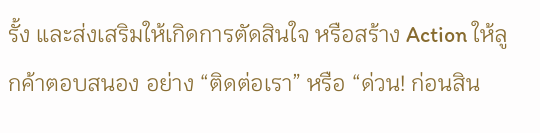รั้ง และส่งเสริมให้เกิดการตัดสินใจ หรือสร้าง Action ให้ลูกค้าตอบสนอง อย่าง “ติดต่อเรา” หรือ “ด่วน! ก่อนสิน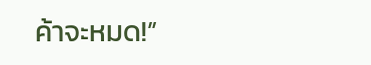ค้าจะหมด!”